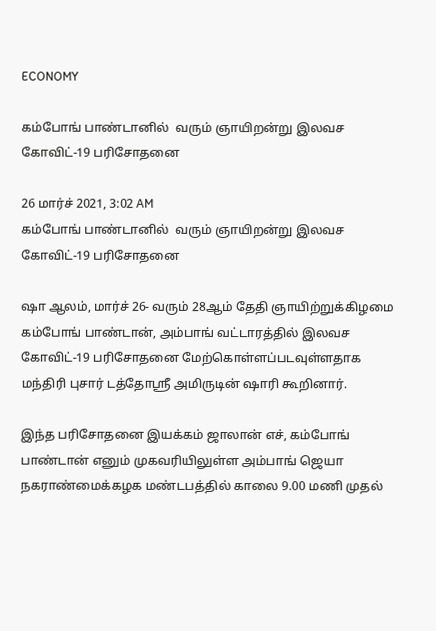ECONOMY

கம்போங் பாண்டானில்  வரும் ஞாயிறன்று இலவச கோவிட்-19 பரிசோதனை

26 மார்ச் 2021, 3:02 AM
கம்போங் பாண்டானில்  வரும் ஞாயிறன்று இலவச கோவிட்-19 பரிசோதனை

ஷா ஆலம், மார்ச் 26- வரும் 28ஆம் தேதி ஞாயிற்றுக்கிழமை கம்போங் பாண்டான், அம்பாங் வட்டாரத்தில் இலவச கோவிட்-19 பரிசோதனை மேற்கொள்ளப்படவுள்ளதாக மந்திரி புசார் டத்தோஸ்ரீ அமிருடின் ஷாரி கூறினார்.

இந்த பரிசோதனை இயக்கம் ஜாலான் எச், கம்போங் பாண்டான் எனும் முகவரியிலுள்ள அம்பாங் ஜெயா நகராண்மைக்கழக மண்டபத்தில் காலை 9.00 மணி முதல்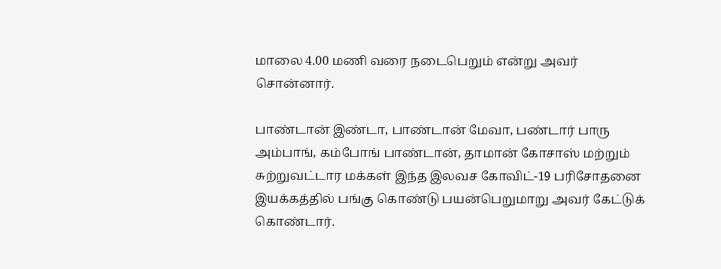மாலை 4.00 மணி வரை நடைபெறும் என்று அவர் சொன்னார்.

பாண்டான் இண்டா, பாண்டான் மேவா, பண்டார் பாரு அம்பாங், கம்போங் பாண்டான், தாமான் கோசாஸ் மற்றும் சுற்றுவட்டார மக்கள் இந்த இலவச கோவிட்-19 பரிசோதனை இயக்கத்தில் பங்கு கொண்டு பயன்பெறுமாறு அவர் கேட்டுக் கொண்டார்.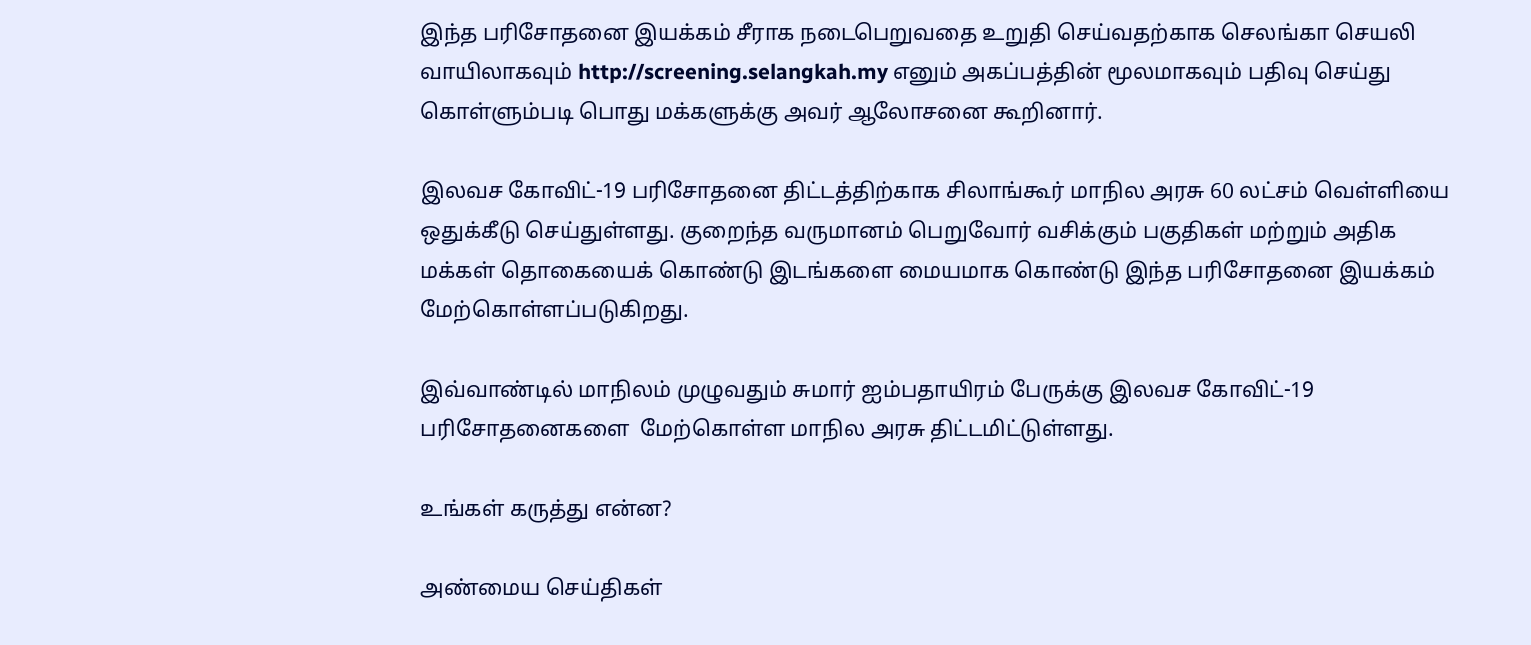இந்த பரிசோதனை இயக்கம் சீராக நடைபெறுவதை உறுதி செய்வதற்காக செலங்கா செயலி வாயிலாகவும் http://screening.selangkah.my எனும் அகப்பத்தின் மூலமாகவும் பதிவு செய்து கொள்ளும்படி பொது மக்களுக்கு அவர் ஆலோசனை கூறினார்.

இலவச கோவிட்-19 பரிசோதனை திட்டத்திற்காக சிலாங்கூர் மாநில அரசு 60 லட்சம் வெள்ளியை ஒதுக்கீடு செய்துள்ளது. குறைந்த வருமானம் பெறுவோர் வசிக்கும் பகுதிகள் மற்றும் அதிக மக்கள் தொகையைக் கொண்டு இடங்களை மையமாக கொண்டு இந்த பரிசோதனை இயக்கம் மேற்கொள்ளப்படுகிறது.

இவ்வாண்டில் மாநிலம் முழுவதும் சுமார் ஐம்பதாயிரம் பேருக்கு இலவச கோவிட்-19 பரிசோதனைகளை  மேற்கொள்ள மாநில அரசு திட்டமிட்டுள்ளது.

உங்கள் கருத்து என்ன?

அண்மைய செய்திகள்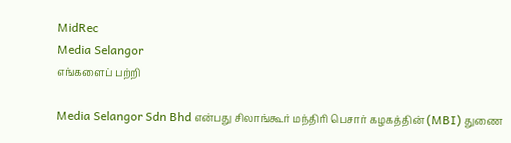MidRec
Media Selangor
எங்களைப் பற்றி

Media Selangor Sdn Bhd என்பது சிலாங்கூர் மந்திரி பெசார் கழகத்தின் (MBI) துணை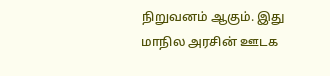நிறுவனம் ஆகும். இது மாநில அரசின் ஊடக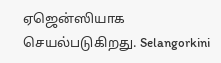ஏஜென்ஸியாக செயல்படுகிறது. Selangorkini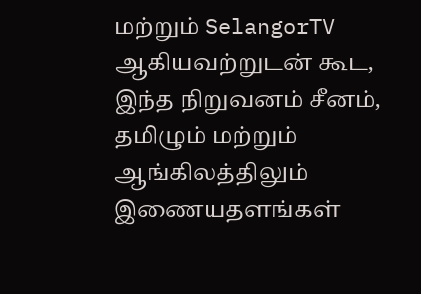மற்றும் SelangorTV ஆகியவற்றுடன் கூட, இந்த நிறுவனம் சீனம், தமிழும் மற்றும் ஆங்கிலத்திலும் இணையதளங்கள்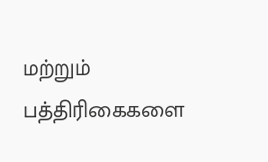மற்றும் பத்திரிகைகளை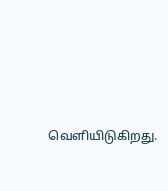வெளியிடுகிறது.